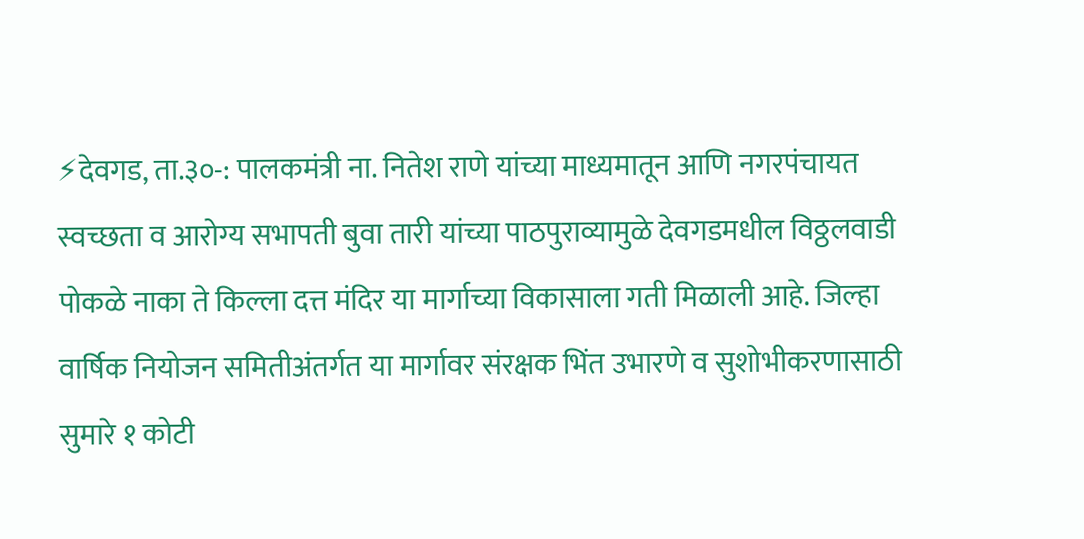⚡देवगड, ता.३०-: पालकमंत्री ना. नितेश राणे यांच्या माध्यमातून आणि नगरपंचायत स्वच्छता व आरोग्य सभापती बुवा तारी यांच्या पाठपुराव्यामुळे देवगडमधील विठ्ठलवाडी पोकळे नाका ते किल्ला दत्त मंदिर या मार्गाच्या विकासाला गती मिळाली आहे. जिल्हा वार्षिक नियोजन समितीअंतर्गत या मार्गावर संरक्षक भिंत उभारणे व सुशोभीकरणासाठी सुमारे १ कोटी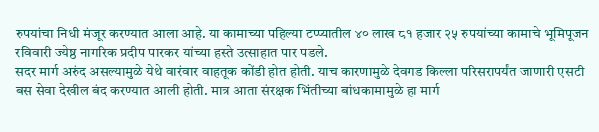रुपयांचा निधी मंजूर करण्यात आला आहे. या कामाच्या पहिल्या टप्प्यातील ४० लाख ८१ हजार २५ रुपयांच्या कामाचे भूमिपूजन रविवारी ज्येष्ठ नागरिक प्रदीप पारकर यांच्या हस्ते उत्साहात पार पडले.
सदर मार्ग अरुंद असल्यामुळे येथे वारंवार वाहतूक कोंडी होत होती. याच कारणामुळे देवगड किल्ला परिसरापर्यंत जाणारी एसटी बस सेवा देखील बंद करण्यात आली होती. मात्र आता संरक्षक भिंतीच्या बांधकामामुळे हा मार्ग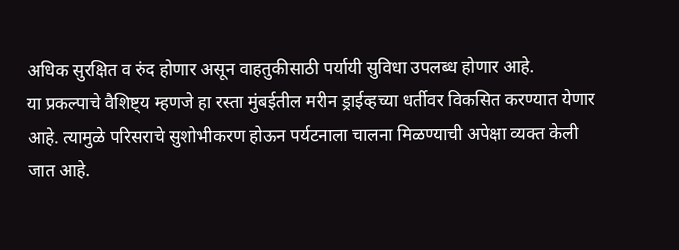अधिक सुरक्षित व रुंद होणार असून वाहतुकीसाठी पर्यायी सुविधा उपलब्ध होणार आहे.
या प्रकल्पाचे वैशिष्ट्य म्हणजे हा रस्ता मुंबईतील मरीन ड्राईव्हच्या धर्तीवर विकसित करण्यात येणार आहे. त्यामुळे परिसराचे सुशोभीकरण होऊन पर्यटनाला चालना मिळण्याची अपेक्षा व्यक्त केली जात आहे.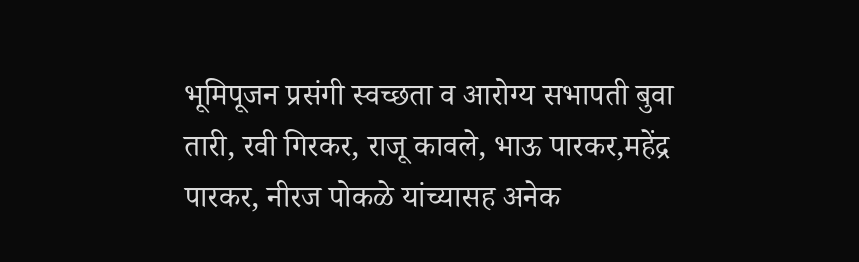भूमिपूजन प्रसंगी स्वच्छता व आरोग्य सभापती बुवा तारी, रवी गिरकर, राजू कावले, भाऊ पारकर,महेंद्र पारकर, नीरज पोकळे यांच्यासह अनेक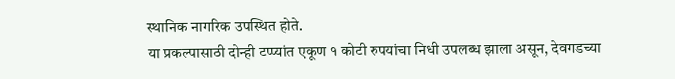स्थानिक नागरिक उपस्थित होते.
या प्रकल्पासाठी दोन्ही टप्प्यांत एकूण १ कोटी रुपयांचा निधी उपलब्ध झाला असून, देवगडच्या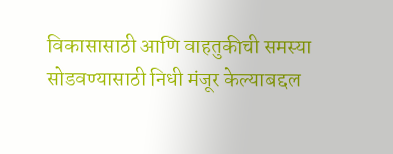विकासासाठी आणि वाहतुकीची समस्या सोडवण्यासाठी निधी मंजूर केल्याबद्दल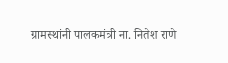ग्रामस्थांनी पालकमंत्री ना. नितेश राणे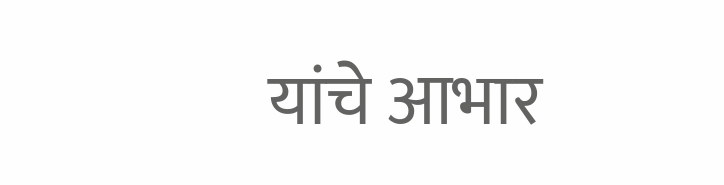यांचे आभार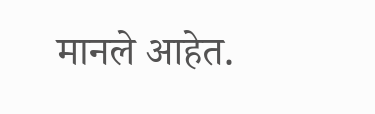मानले आहेत.